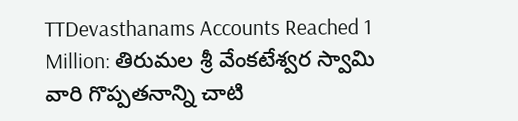TTDevasthanams Accounts Reached 1 Million: తిరుమల శ్రీ వేంకటేశ్వర స్వామి వారి గొప్పతనాన్ని చాటి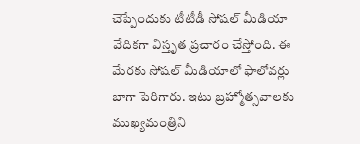చెప్పేందుకు టీటీడీ సోషల్ మీడియా వేదికగా విస్తృత ప్రచారం చేస్తోంది. ఈ మేరకు సోషల్ మీడియాలో ఫాలోవర్లు బాగా పెరిగారు. ఇటు బ్రహ్మోత్సవాలకు ముఖ్యమంత్రిని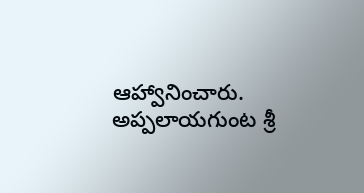ఆహ్వానించారు. అప్పలాయగుంట శ్రీ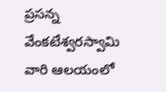ప్రసన్న వేంకటేశ్వరస్వామి వారి ఆలయంలో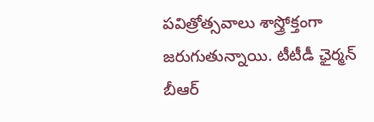పవిత్రోత్సవాలు శాస్త్రోక్తంగా జరుగుతున్నాయి. టీటీడీ ఛైర్మన్ బీఆర్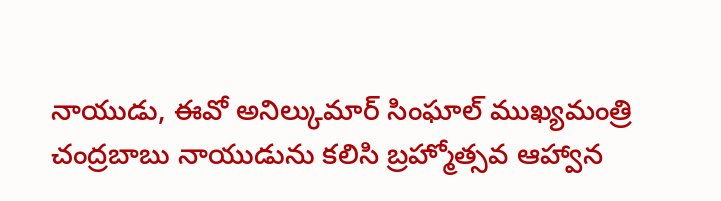నాయుడు, ఈవో అనిల్కుమార్ సింఘాల్ ముఖ్యమంత్రి చంద్రబాబు నాయుడును కలిసి బ్రహ్మోత్సవ ఆహ్వాన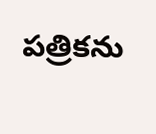పత్రికను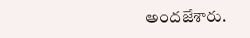అందజేశారు.